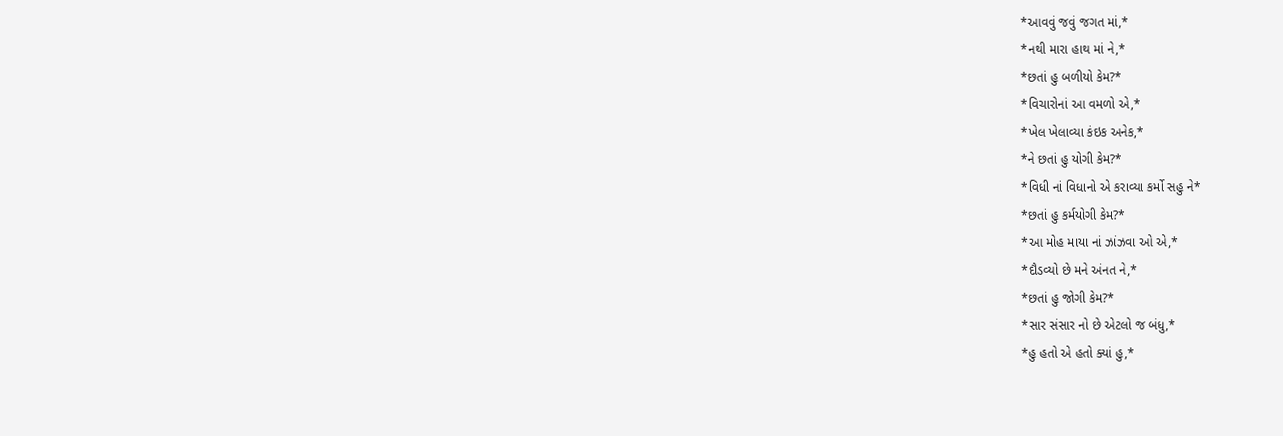*આવવું જવું જગત માં,*
*નથી મારા હાથ માં ને,*
*છતાં હુ બળીયો કેમ?*
*વિચારોનાં આ વમળો એ,*
*ખેલ ખેલાવ્યા કંઇક અનેક,*
*ને છતાં હુ યોગી કેમ?*
*વિધી નાં વિધાનો એ કરાવ્યા કર્મો સહુ ને*
*છતાં હુ કર્મયોગી કેમ?*
*આ મોહ માયા નાં ઝાંઝવા ઓ એ,*
*દૌડવ્યો છે મને અંનત ને,*
*છતાં હુ જોગી કેમ?*
*સાર સંસાર નો છે એટલો જ બંધુ,*
*હુ હતો એ હતો ક્યાં હુ,*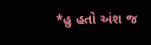*હુ હતો અંશ જ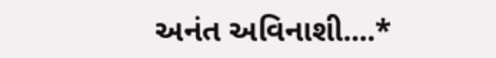અનંત અવિનાશી....*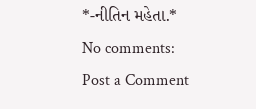*-નીતિન મહેતા.*
No comments:
Post a Comment